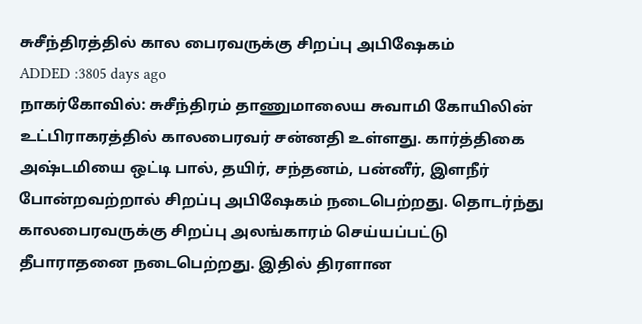சுசீந்திரத்தில் கால பைரவருக்கு சிறப்பு அபிஷேகம்
ADDED :3805 days ago
நாகர்கோவில்: சுசீந்திரம் தாணுமாலைய சுவாமி கோயிலின் உட்பிராகரத்தில் காலபைரவர் சன்னதி உள்ளது. கார்த்திகை அஷ்டமியை ஒட்டி பால், தயிர், சந்தனம், பன்னீர், இளநீர் போன்றவற்றால் சிறப்பு அபிஷேகம் நடைபெற்றது. தொடர்ந்து காலபைரவருக்கு சிறப்பு அலங்காரம் செய்யப்பட்டு தீபாராதனை நடைபெற்றது. இதில் திரளான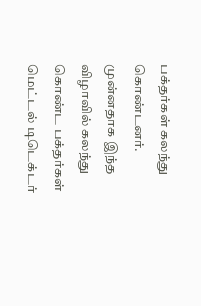பக்தர்கள் கலந்து கொண்டனர். முன்னதாக இந்த விழாவில் கலந்து கொண்ட பக்தர்கள் மெட்டல் டிடெக்டர்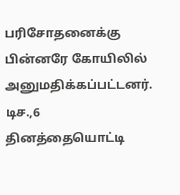பரிசோதனைக்கு பின்னரே கோயிலில் அனுமதிக்கப்பட்டனர். டிச.,6 தினத்தையொட்டி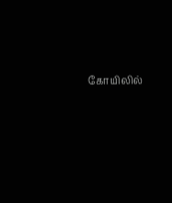கோயிலில்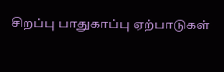சிறப்பு பாதுகாப்பு ஏற்பாடுகள்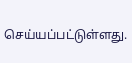செய்யப்பட்டுள்ளது.